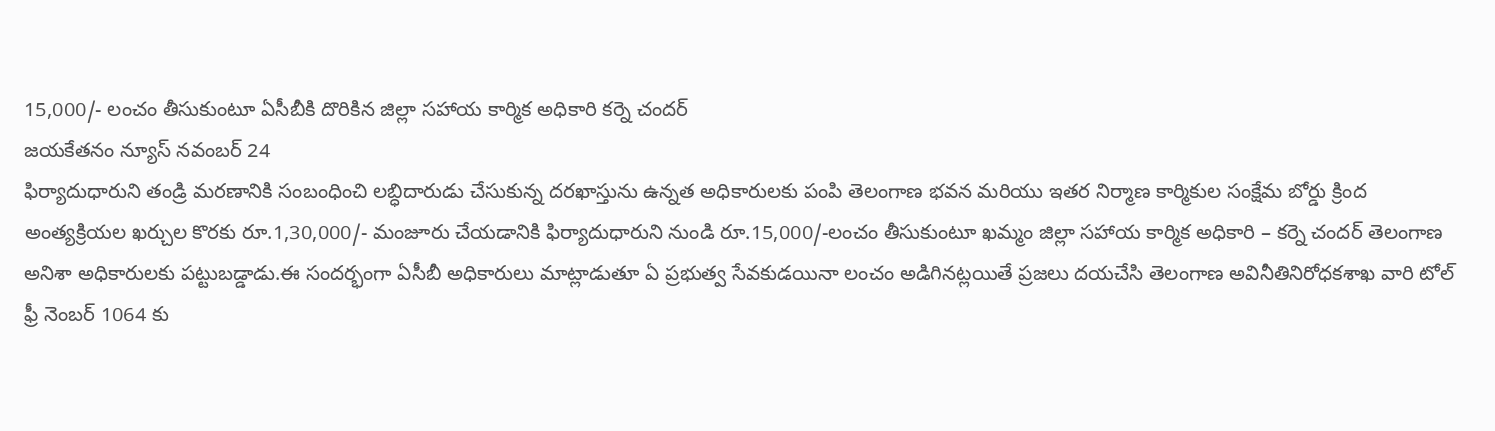15,000/- లంచం తీసుకుంటూ ఏసీబీకి దొరికిన జిల్లా సహాయ కార్మిక అధికారి కర్నె చందర్
జయకేతనం న్యూస్ నవంబర్ 24
ఫిర్యాదుధారుని తండ్రి మరణానికి సంబంధించి లబ్ధిదారుడు చేసుకున్న దరఖాస్తును ఉన్నత అధికారులకు పంపి తెలంగాణ భవన మరియు ఇతర నిర్మాణ కార్మికుల సంక్షేమ బోర్డు క్రింద అంత్యక్రియల ఖర్చుల కొరకు రూ.1,30,000/- మంజూరు చేయడానికి ఫిర్యాదుధారుని నుండి రూ.15,000/-లంచం తీసుకుంటూ ఖమ్మం జిల్లా సహాయ కార్మిక అధికారి – కర్నె చందర్ తెలంగాణ అనిశా అధికారులకు పట్టుబడ్డాడు.ఈ సందర్భంగా ఏసీబీ అధికారులు మాట్లాడుతూ ఏ ప్రభుత్వ సేవకుడయినా లంచం అడిగినట్లయితే ప్రజలు దయచేసి తెలంగాణ అవినీతినిరోధకశాఖ వారి టోల్ ఫ్రీ నెంబర్ 1064 కు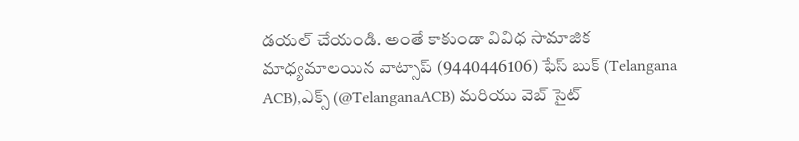డయల్ చేయండి. అంతే కాకుండా వివిధ సామాజిక మాధ్యమాలయిన వాట్సాప్ (9440446106) ఫేస్ బుక్ (Telangana ACB),ఎక్స్ (@TelanganaACB) మరియు వెబ్ సైట్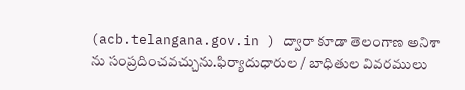(acb.telangana.gov.in ) ద్వారా కూడా తెలంగాణ అనిశా ను సంప్రదించవచ్చును.ఫిర్యాదుధారుల / బాధితుల వివరములు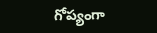గోప్యంగా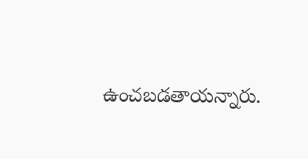ఉంచబడతాయన్నారు.